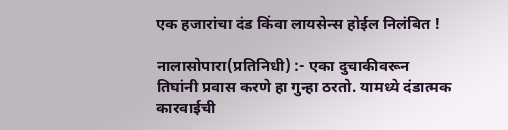एक हजारांचा दंड किंवा लायसेन्स होईल निलंबित !

नालासोपारा(प्रतिनिधी) :- एका दुचाकीवरून तिघांनी प्रवास करणे हा गुन्हा ठरतो. यामध्ये दंडात्मक कारवाईची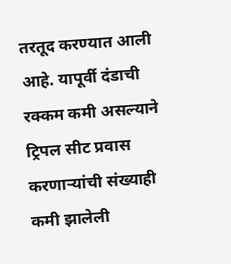तरतूद करण्यात आली आहे. यापूर्वी दंडाची रक्कम कमी असल्याने ट्रिपल सीट प्रवास करणाऱ्यांची संख्याही कमी झालेली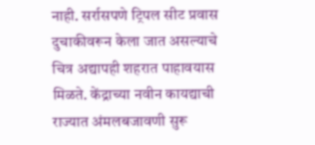नाही. सर्रासपणे ट्रिपल सीट प्रवास दुचाकीवरून केला जात असल्याचे चित्र अद्यापही शहरात पाहावयास मिळते. केंद्राच्या नवीन कायद्याची राज्यात अंमलबजावणी सुरू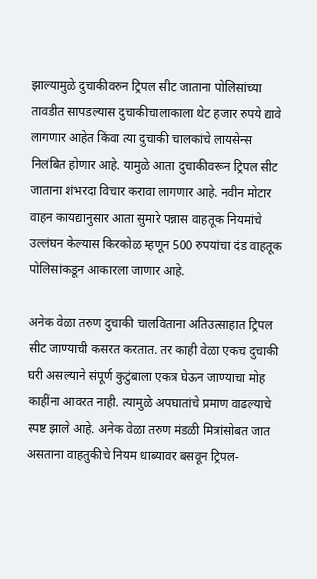झाल्यामुळे दुचाकीवरुन ट्रिपल सीट जाताना पोलिसांच्या तावडीत सापडल्यास दुचाकीचालाकाला थेट हजार रुपये द्यावे लागणार आहेत किंवा त्या दुचाकी चालकांचे लायसेन्स निलंबित होणार आहे. यामुळे आता दुचाकीवरून ट्रिपल सीट जाताना शंभरदा विचार करावा लागणार आहे. नवीन मोटार वाहन कायद्यानुसार आता सुमारे पन्नास वाहतूक नियमांचे उल्लंघन केल्यास किरकोळ म्हणून 500 रुपयांचा दंड वाहतूक पोलिसांकडून आकारला जाणार आहे.

अनेक वेळा तरुण दुचाकी चालविताना अतिउत्साहात ट्रिपल सीट जाण्याची कसरत करतात. तर काही वेळा एकच दुचाकी घरी असल्याने संपूर्ण कुटुंबाला एकत्र घेऊन जाण्याचा मोह काहींना आवरत नाही. त्यामुळे अपघातांचे प्रमाण वाढल्याचे स्पष्ट झाले आहे. अनेक वेळा तरुण मंडळी मित्रांसोबत जात असताना वाहतुकीचे नियम धाब्यावर बसवून ट्रिपल-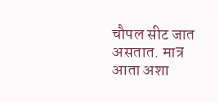चौपल सीट जात असतात. मात्र आता अशा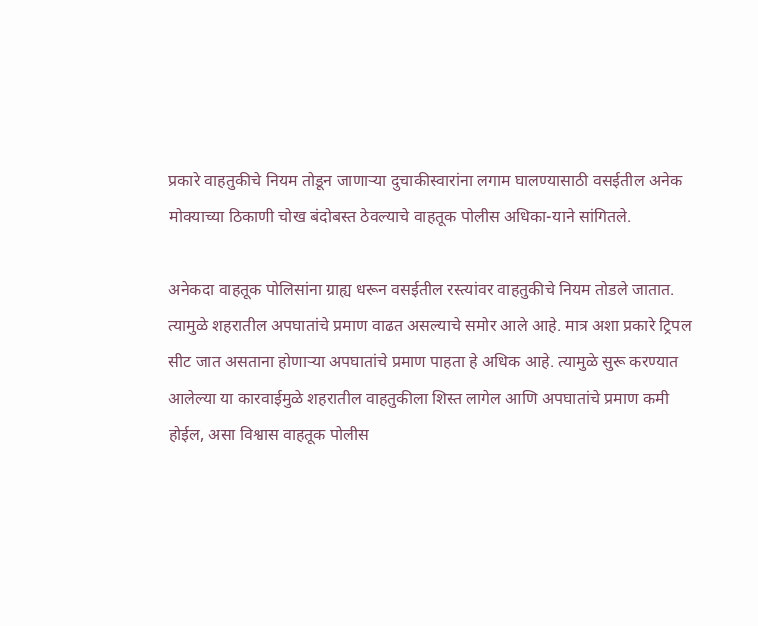प्रकारे वाहतुकीचे नियम तोडून जाणाऱ्या दुचाकीस्वारांना लगाम घालण्यासाठी वसईतील अनेक मोक्याच्या ठिकाणी चोख बंदोबस्त ठेवल्याचे वाहतूक पोलीस अधिका-याने सांगितले.

अनेकदा वाहतूक पोलिसांना ग्राह्य धरून वसईतील रस्त्यांवर वाहतुकीचे नियम तोडले जातात. त्यामुळे शहरातील अपघातांचे प्रमाण वाढत असल्याचे समोर आले आहे. मात्र अशा प्रकारे ट्रिपल सीट जात असताना होणाऱ्या अपघातांचे प्रमाण पाहता हे अधिक आहे. त्यामुळे सुरू करण्यात आलेल्या या कारवाईमुळे शहरातील वाहतुकीला शिस्त लागेल आणि अपघातांचे प्रमाण कमी होईल, असा विश्वास वाहतूक पोलीस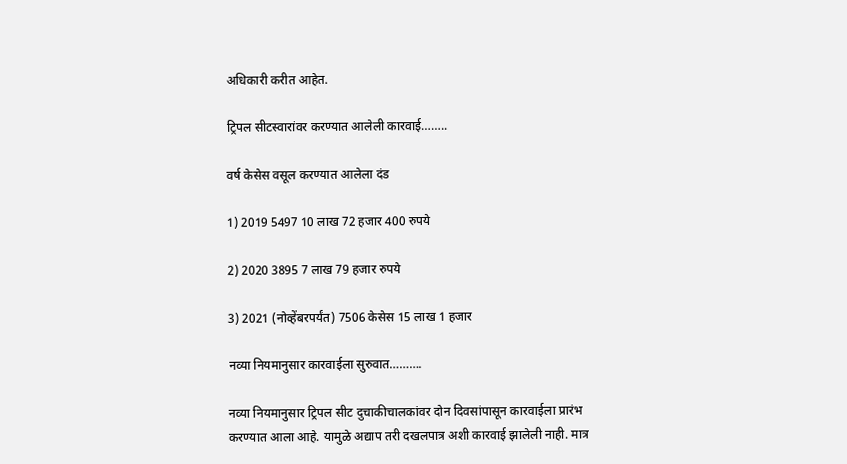अधिकारी करीत आहेत.

ट्रिपल सीटस्वारांवर करण्यात आलेली कारवाई……..

वर्ष केसेस वसूल करण्यात आलेला दंड

1) 2019 5497 10 लाख 72 हजार 400 रुपये

2) 2020 3895 7 लाख 79 हजार रुपये

3) 2021 (नोव्हेंबरपर्यंत) 7506 केसेस 15 लाख 1 हजार

नव्या नियमानुसार कारवाईला सुरुवात……….

नव्या नियमानुसार ट्रिपल सीट दुचाकीचालकांवर दोन दिवसांपासून कारवाईला प्रारंभ करण्यात आला आहे. यामुळे अद्याप तरी दखलपात्र अशी कारवाई झालेली नाही. मात्र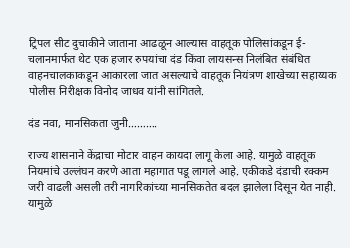ट्रिपल सीट दुचाकीने जाताना आढळून आल्यास वाहतूक पोलिसांकडून ई-चलानमार्फत थेट एक हजार रुपयांचा दंड किंवा लायसन्स निलंबित संबंधित वाहनचालकाकडून आकारला जात असल्याचे वाहतूक नियंत्रण शाखेच्या सहाय्यक पोलीस निरीक्षक विनोद जाधव यांनी सांगितले.

दंड नवा, मानसिकता जुनी……….

राज्य शासनाने केंद्राचा मोटार वाहन कायदा लागू केला आहे. यामुळे वाहतूक नियमांचे उल्लंघन करणे आता महागात पडू लागले आहे. एकीकडे दंडाची रक्कम जरी वाढली असली तरी नागरिकांच्या मानसिकतेत बदल झालेला दिसून येत नाही. यामुळे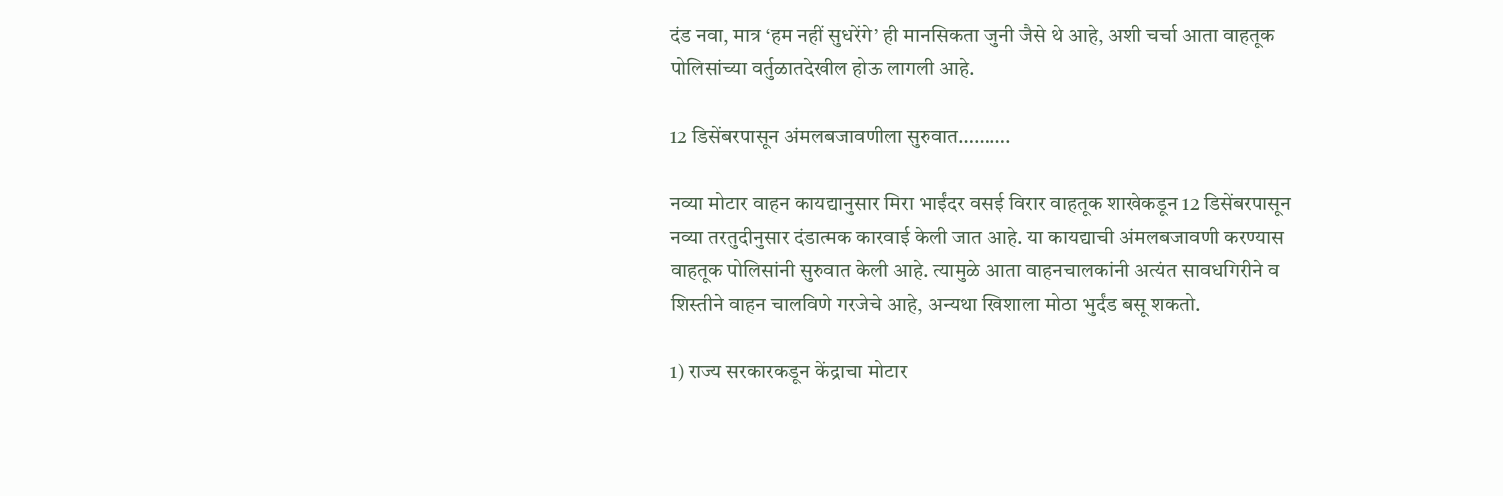दंड नवा, मात्र ‘हम नहीं सुधरेंगे’ ही मानसिकता जुनी जैसे थे आहे, अशी चर्चा आता वाहतूक पोलिसांच्या वर्तुळातदेखील होऊ लागली आहे.

12 डिसेंबरपासून अंमलबजावणीला सुरुवात……….

नव्या मोटार वाहन कायद्यानुसार मिरा भाईंदर वसई विरार वाहतूक शाखेकडून 12 डिसेंबरपासून नव्या तरतुदीनुसार दंडात्मक कारवाई केली जात आहे. या कायद्याची अंमलबजावणी करण्यास वाहतूक पोलिसांनी सुरुवात केली आहे. त्यामुळे आता वाहनचालकांनी अत्यंत सावधगिरीने व शिस्तीने वाहन चालविणे गरजेचे आहे, अन्यथा खिशाला मोठा भुर्दंड बसू शकतो.

1) राज्य सरकारकडून केंद्राचा मोटार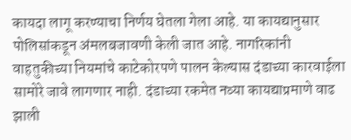कायदा लागू करण्याचा निर्णय घेतला गेला आहे. या कायद्यानुसार पोलिसांकडून अंमलबजावणी केली जात आहे. नागरिकांनी वाहतुकीच्या नियमांचे काटेकोरपणे पालन केल्यास दंडाच्या कारवाईला सामोरे जावे लागणार नाही. दंडाच्या रकमेत नव्या कायद्याप्रमाणे वाढ झाली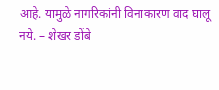आहे. यामुळे नागरिकांनी विनाकारण वाद घालू नये. – शेखर डोंबे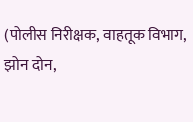(पोलीस निरीक्षक, वाहतूक विभाग, झोन दोन,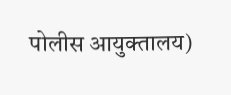पोलीस आयुक्तालय)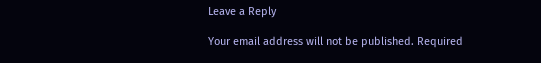Leave a Reply

Your email address will not be published. Required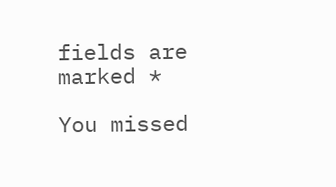fields are marked *

You missed